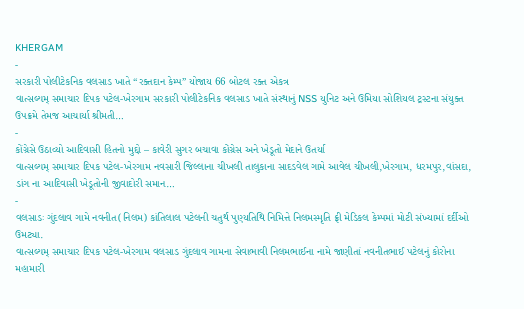KHERGAM
-
સરકારી પોલીટેકનિક વલસાડ ખાતે “રક્તદાન કેમ્પ” યોજાય 66 બોટલ રક્ત એકત્ર
વાત્સલ્યમ્ સમાચાર દિપક પટેલ-ખેરગામ સરકારી પોલીટેકનિક વલસાડ ખાતે સંસ્થાનું NSS યુનિટ અને ઉમિયા સોશિયલ ટ્રસ્ટના સંયુક્ત ઉપક્રમે તેમજ આચાર્યા શ્રીમતી…
-
કોંગ્રેસે ઉઠાવ્યો આદિવાસી હિતનો મુદ્દો – કાવેરી સુગર બચાવા કોંગ્રેસ અને ખેડૂતો મેદાને ઉતર્યા
વાત્સલ્યમ્ સમાચાર દિપક પટેલ-ખેરગામ નવસારી જિલ્લાના ચીખલી તાલુકાના સાદડવેલ ગામે આવેલ ચીખલી,ખેરગામ, ધરમપુર,વાંસદા, ડાંગ ના આદિવાસી ખેડૂતોની જીવાદોરી સમાન…
-
વલસાડઃ ગુંદલાવ ગામે નવનીત(નિલમ) કાંતિલાલ પટેલની ચતુર્થ પુણ્યતિથિ નિમિત્તે નિલમસ્મૃતિ ફ્રી મેડિકલ કેમ્પમાં મોટી સંખ્યામાં દર્દીઓ ઉમટ્યા.
વાત્સલ્યમ્ સમાચાર દિપક પટેલ-ખેરગામ વલસાડ ગુંદલાવ ગામના સેવાભાવી નિલમભાઈના નામે જાણીતાં નવનીતભાઈ પટેલનું કોરોના મહામારી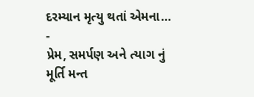દરમ્યાન મૃત્યુ થતાં એમના…
-
પ્રેમ, સમર્પણ અને ત્યાગ નું મૂર્તિ મન્ત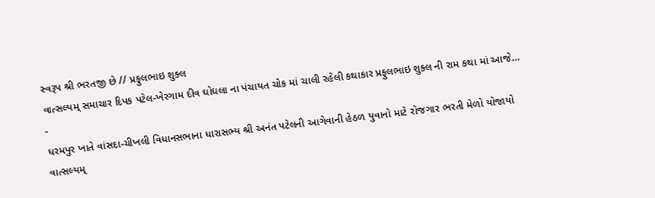સ્વરૂપ શ્રી ભરતજી છે // પ્રફુલભાઇ શુક્લ
વાત્સલ્યમ્ સમાચાર દિપક પટેલ-ખેરગામ દીવ ઘોઘલા ના પંચાયત ચોક માં ચાલી રહેલી કથાકાર પ્રફુલભાઇ શુક્લ ની રામ કથા માં આજે…
-
ધરમપુર ખાતે વાંસદા-ચીખલી વિધાનસભાના ધારાસભ્ય શ્રી અનંત પટેલની આગેવાની હેઠળ યુવાનો માટે રોજગાર ભરતી મેળો યોજાયો
વાત્સલ્યમ્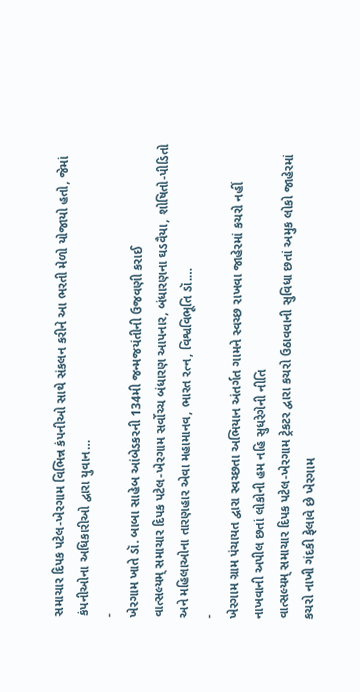સમાચાર દિપક પટેલ-ખેરગામ વિભિન્ન કંપનીઓ સાથે સંકલન કરીને આ ભરતી મેળો યોજાયો હતો, જેમાં કંપનીઓના અધિકારીઓ દ્વારા યુવાન…
-
ખેરગામ ખાતે ડૉ. બાબા સાહેબ આંબેડકરની 134મી જન્મજયંતીની ઉજવણી કરાઈ
વાત્સલ્યમ્ સમાચાર દિપક પટેલ-ખેરગામ સર્વોચ્ચ બંધારણ આપનાર, બંધારણના ઘડવૈયા, શોષિતો-પીડિતો અને મહિલાઓના તારણહાર એવા મહામાનવ, ભારત રત્ન, વિશ્વવિભૂતિ ડૉ.…
-
ખેરગામ ગ્રામ પંચાયત દ્વારા સ્વચ્છતા અભિયાન અંતર્ગત ગામને સ્વચ્છ રાખવા જાહેરમાં કચરો નહીં નાખવાની અપીલ છતાં લોકોની હમ નહિ સુધરેગેની નીતિ
વાત્સલ્યમ્ સમાચાર દિપક પટેલ-ખેરગામ ટ્રેકટર દ્વારા કચરો ઉઠાવવાની સુવિધા છતાં અમુક લોકો જાહેરમાં કચરો નાખી ગંદકી ફેલાવે છે ખેરગામ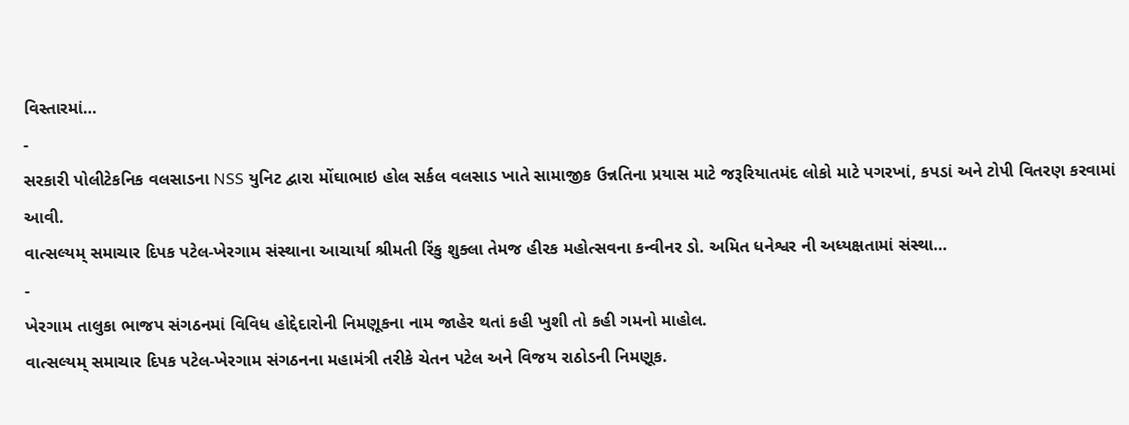વિસ્તારમાં…
-
સરકારી પોલીટેકનિક વલસાડના NSS યુનિટ દ્વારા મોંઘાભાઇ હોલ સર્કલ વલસાડ ખાતે સામાજીક ઉન્નતિના પ્રયાસ માટે જરૂરિયાતમંદ લોકો માટે પગરખાં, કપડાં અને ટોપી વિતરણ કરવામાં આવી.
વાત્સલ્યમ્ સમાચાર દિપક પટેલ-ખેરગામ સંસ્થાના આચાર્યા શ્રીમતી રિંકુ શુક્લા તેમજ હીરક મહોત્સવના કન્વીનર ડો. અમિત ધનેશ્વર ની અધ્યક્ષતામાં સંસ્થા…
-
ખેરગામ તાલુકા ભાજપ સંગઠનમાં વિવિધ હોદ્દેદારોની નિમણૂકના નામ જાહેર થતાં કહી ખુશી તો કહી ગમનો માહોલ.
વાત્સલ્યમ્ સમાચાર દિપક પટેલ-ખેરગામ સંગઠનના મહામંત્રી તરીકે ચેતન પટેલ અને વિજય રાઠોડની નિમણૂક.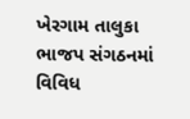ખેરગામ તાલુકા ભાજપ સંગઠનમાં વિવિધ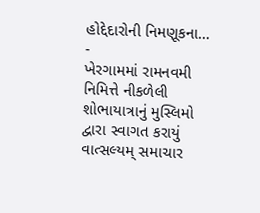હોદ્દેદારોની નિમણૂકના…
-
ખેરગામમાં રામનવમી નિમિત્તે નીકળેલી શોભાયાત્રાનું મુસ્લિમો દ્વારા સ્વાગત કરાયું
વાત્સલ્યમ્ સમાચાર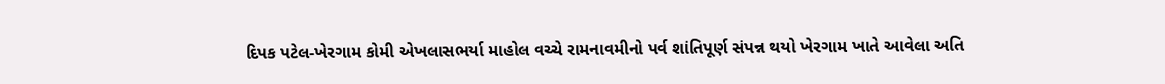દિપક પટેલ-ખેરગામ કોમી એખલાસભર્યા માહોલ વચ્ચે રામનાવમીનો પર્વ શાંતિપૂર્ણ સંપન્ન થયો ખેરગામ ખાતે આવેલા અતિ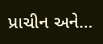પ્રાચીન અને…